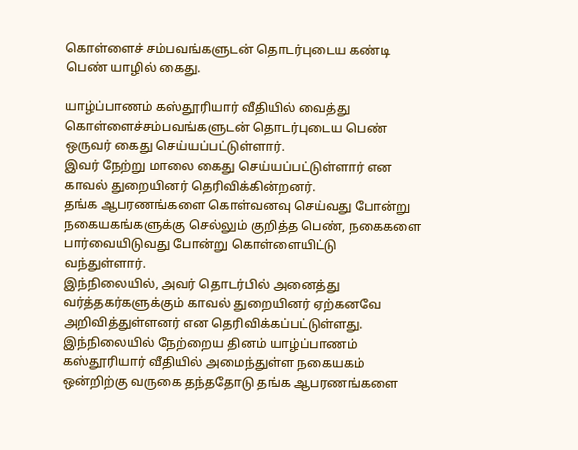கொள்ளைச் சம்பவங்களுடன் தொடர்புடைய கண்டி பெண் யாழில் கைது.

யாழ்ப்பாணம் கஸ்தூரியார் வீதியில் வைத்து கொள்ளைச்சம்பவங்களுடன் தொடர்புடைய பெண் ஒருவர் கைது செய்யப்பட்டுள்ளார்.
இவர் நேற்று மாலை கைது செய்யப்பட்டுள்ளார் என காவல் துறையினர் தெரிவிக்கின்றனர்.
தங்க ஆபரணங்களை கொள்வனவு செய்வது போன்று நகையகங்களுக்கு செல்லும் குறித்த பெண், நகைகளை பார்வையிடுவது போன்று கொள்ளையிட்டு வந்துள்ளார்.
இந்நிலையில், அவர் தொடர்பில் அனைத்து வர்த்தகர்களுக்கும் காவல் துறையினர் ஏற்கனவே அறிவித்துள்ளனர் என தெரிவிக்கப்பட்டுள்ளது.
இந்நிலையில் நேற்றைய தினம் யாழ்ப்பாணம் கஸ்தூரியார் வீதியில் அமைந்துள்ள நகையகம் ஒன்றிற்கு வருகை தந்ததோடு தங்க ஆபரணங்களை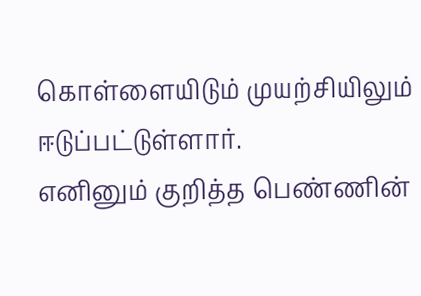கொள்ளையிடும் முயற்சியிலும் ஈடுப்பட்டுள்ளார்.
எனினும் குறித்த பெண்ணின்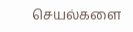செயல்களை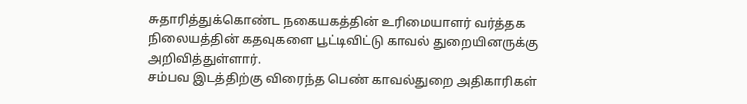சுதாரித்துக்கொண்ட நகையகத்தின் உரிமையாளர் வர்த்தக நிலையத்தின் கதவுகளை பூட்டிவிட்டு காவல் துறையினருக்கு அறிவித்துள்ளார்.
சம்பவ இடத்திற்கு விரைந்த பெண் காவல்துறை அதிகாரிகள்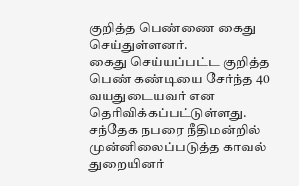குறித்த பெண்ணை கைது செய்துள்ளனர்.
கைது செய்யப்பட்ட குறித்த பெண் கண்டியை சேர்ந்த 40 வயதுடையவர் என தெரிவிக்கப்பட்டுள்ளது.
சந்தேக நபரை நீதிமன்றில் முன்னிலைப்படுத்த காவல் துறையினர்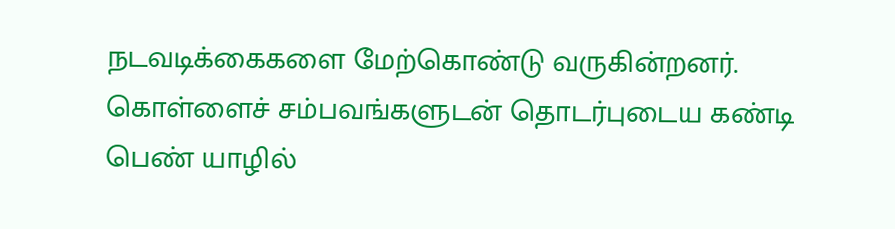நடவடிக்கைகளை மேற்கொண்டு வருகின்றனர்.
கொள்ளைச் சம்பவங்களுடன் தொடர்புடைய கண்டி பெண் யாழில்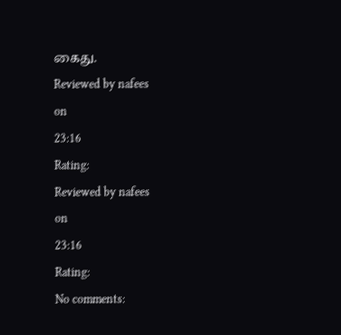கைது.
Reviewed by nafees
on
23:16
Rating:
Reviewed by nafees
on
23:16
Rating:
No comments: